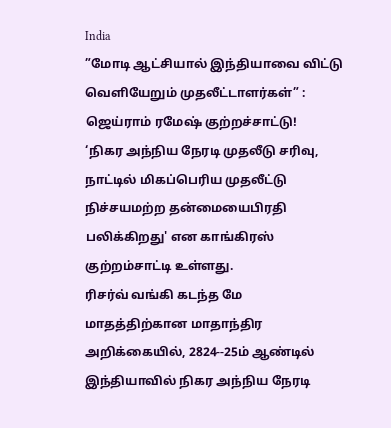India
”மோடி ஆட்சியால் இந்தியாவை விட்டு வெளியேறும் முதலீட்டாளர்கள்” : ஜெய்ராம் ரமேஷ் குற்றச்சாட்டு!
‘நிகர அந்நிய நேரடி முதலீடு சரிவு, நாட்டில் மிகப்பெரிய முதலீட்டு நிச்சயமற்ற தன்மையைபிரதி பலிக்கிறது' என காங்கிரஸ் குற்றம்சாட்டி உள்ளது.
ரிசர்வ் வங்கி கடந்த மே மாதத்திற்கான மாதாந்திர அறிக்கையில், 2824--25ம் ஆண்டில் இந்தியாவில் நிகர அந்நிய நேரடி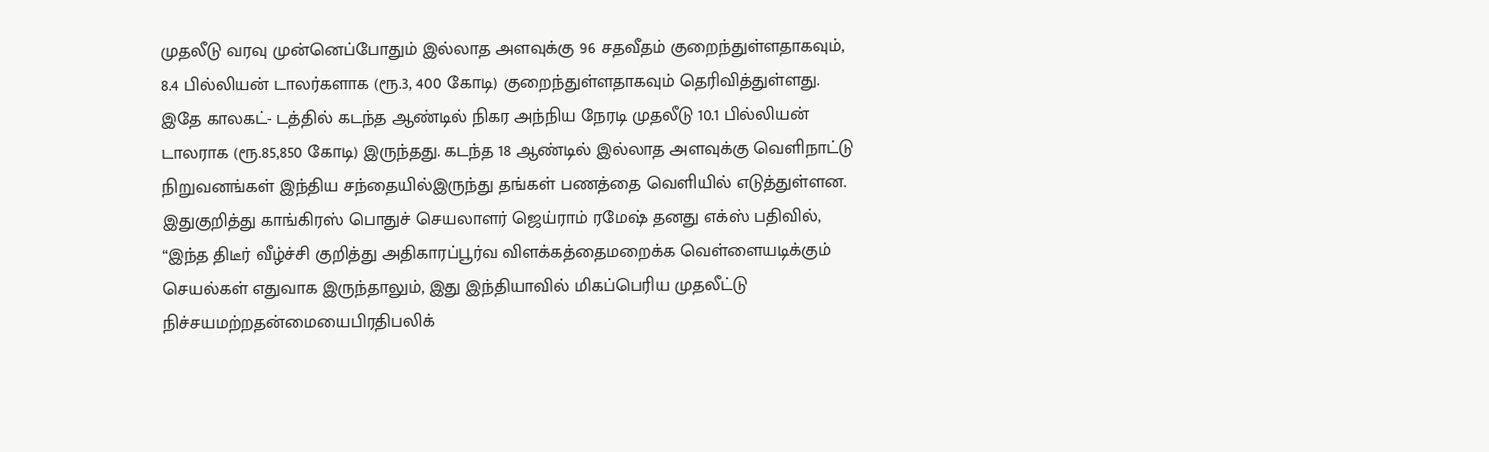முதலீடு வரவு முன்னெப்போதும் இல்லாத அளவுக்கு 96 சதவீதம் குறைந்துள்ளதாகவும், 8.4 பில்லியன் டாலர்களாக (ரூ.3, 400 கோடி) குறைந்துள்ளதாகவும் தெரிவித்துள்ளது.
இதே காலகட்- டத்தில் கடந்த ஆண்டில் நிகர அந்நிய நேரடி முதலீடு 10.1 பில்லியன் டாலராக (ரூ.85,850 கோடி) இருந்தது. கடந்த 18 ஆண்டில் இல்லாத அளவுக்கு வெளிநாட்டு நிறுவனங்கள் இந்திய சந்தையில்இருந்து தங்கள் பணத்தை வெளியில் எடுத்துள்ளன.
இதுகுறித்து காங்கிரஸ் பொதுச் செயலாளர் ஜெய்ராம் ரமேஷ் தனது எக்ஸ் பதிவில், “இந்த திடீர் வீழ்ச்சி குறித்து அதிகாரப்பூர்வ விளக்கத்தைமறைக்க வெள்ளையடிக்கும் செயல்கள் எதுவாக இருந்தாலும், இது இந்தியாவில் மிகப்பெரிய முதலீட்டு நிச்சயமற்றதன்மையைபிரதிபலிக்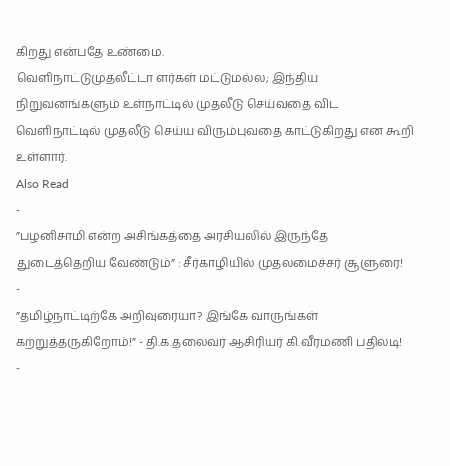கிறது என்பதே உண்மை.
வெளிநாட்டுமுதலீட்டா ளர்கள் மட்டுமல்ல; இந்திய நிறுவனங்களும் உள்நாட்டில் முதலீடு செய்வதை விட வெளிநாட்டில் முதலீடு செய்ய விரும்புவதை காட்டுகிறது என கூறி உள்ளார்.
Also Read
-
”பழனிசாமி என்ற அசிங்கத்தை அரசியலில் இருந்தே துடைத்தெறிய வேண்டும்” : சீர்காழியில் முதலமைச்சர் சூளுரை!
-
”தமிழ்நாட்டிற்கே அறிவுரையா? இங்கே வாருங்கள் கற்றுத்தருகிறோம்!” - தி.க.தலைவர் ஆசிரியர் கி.வீரமணி பதிலடி!
-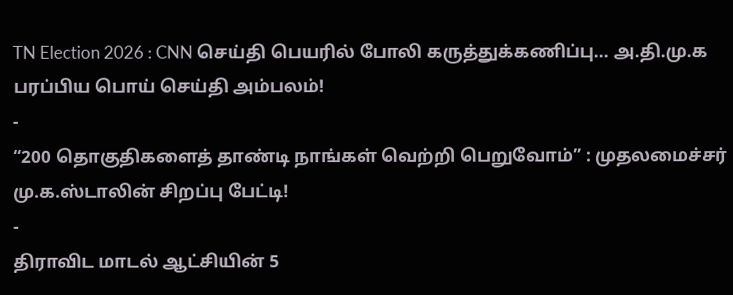TN Election 2026 : CNN செய்தி பெயரில் போலி கருத்துக்கணிப்பு... அ.தி.மு.க பரப்பிய பொய் செய்தி அம்பலம்!
-
“200 தொகுதிகளைத் தாண்டி நாங்கள் வெற்றி பெறுவோம்” : முதலமைச்சர் மு.க.ஸ்டாலின் சிறப்பு பேட்டி!
-
திராவிட மாடல் ஆட்சியின் 5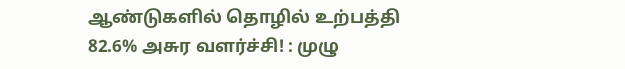ஆண்டுகளில் தொழில் உற்பத்தி 82.6% அசுர வளர்ச்சி! : முழு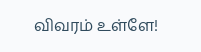விவரம் உள்ளே!